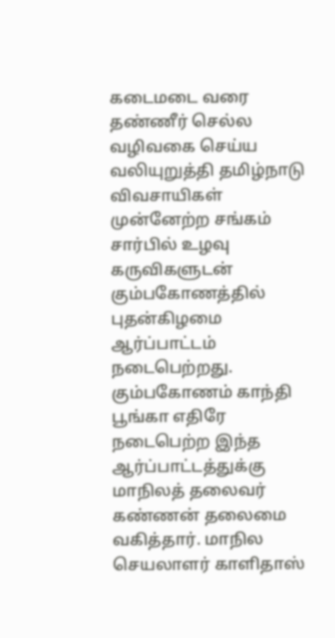கடைமடை வரை தண்ணீர் செல்ல வழிவகை செய்ய வலியுறுத்தி தமிழ்நாடு விவசாயிகள் முன்னேற்ற சங்கம் சார்பில் உழவு கருவிகளுடன் கும்பகோணத்தில் புதன்கிழமை ஆர்ப்பாட்டம் நடைபெற்றது.
கும்பகோணம் காந்தி பூங்கா எதிரே நடைபெற்ற இந்த ஆர்ப்பாட்டத்துக்கு மாநிலத் தலைவர் கண்ணன் தலைமை வகித்தார். மாநில செயலாளர் காளிதாஸ்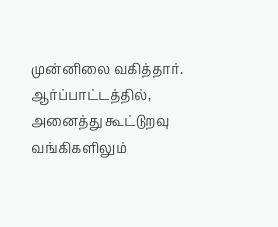முன்னிலை வகித்தார்.
ஆர்ப்பாட்டத்தில், அனைத்து கூட்டுறவு வங்கிகளிலும்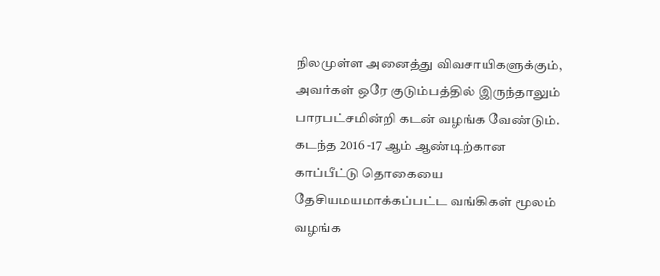நிலமுள்ள அனைத்து விவசாயிகளுக்கும், அவர்கள் ஒரே குடும்பத்தில் இருந்தாலும் பாரபட்சமின்றி கடன் வழங்க வேண்டும். கடந்த 2016 -17 ஆம் ஆண்டிற்கான காப்பீட்டு தொகையை தேசியமயமாக்கப்பட்ட வங்கிகள் மூலம் வழங்க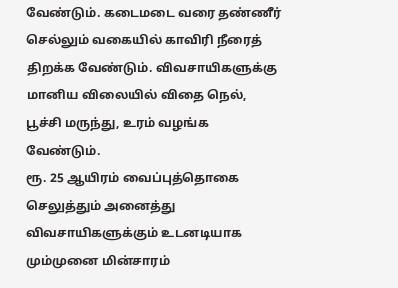வேண்டும். கடைமடை வரை தண்ணீர் செல்லும் வகையில் காவிரி நீரைத் திறக்க வேண்டும். விவசாயிகளுக்கு மானிய விலையில் விதை நெல், பூச்சி மருந்து, உரம் வழங்க வேண்டும்.
ரூ. 25 ஆயிரம் வைப்புத்தொகை செலுத்தும் அனைத்து விவசாயிகளுக்கும் உடனடியாக மும்முனை மின்சாரம்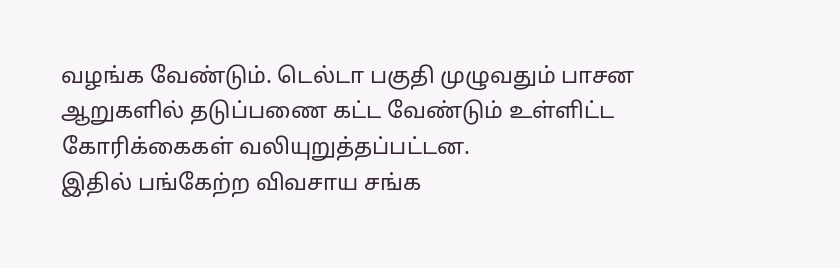வழங்க வேண்டும். டெல்டா பகுதி முழுவதும் பாசன ஆறுகளில் தடுப்பணை கட்ட வேண்டும் உள்ளிட்ட கோரிக்கைகள் வலியுறுத்தப்பட்டன.
இதில் பங்கேற்ற விவசாய சங்க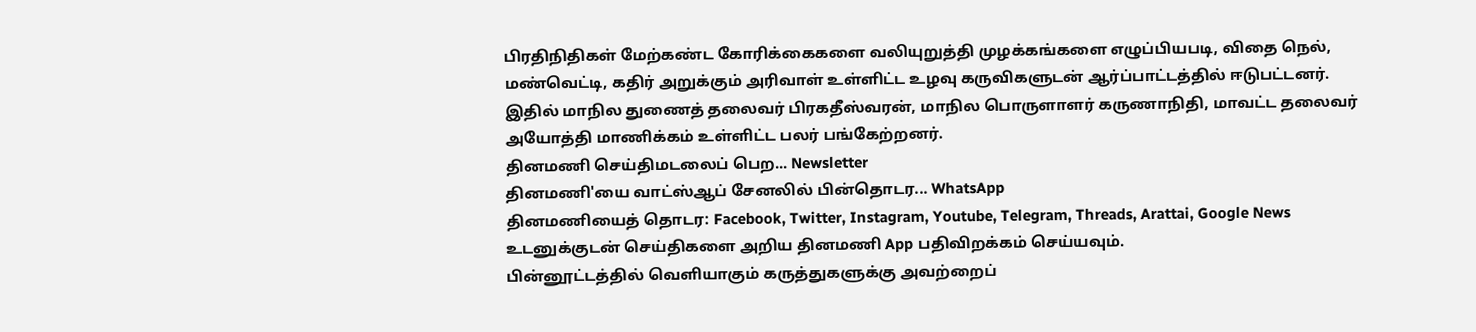பிரதிநிதிகள் மேற்கண்ட கோரிக்கைகளை வலியுறுத்தி முழக்கங்களை எழுப்பியபடி, விதை நெல், மண்வெட்டி, கதிர் அறுக்கும் அரிவாள் உள்ளிட்ட உழவு கருவிகளுடன் ஆர்ப்பாட்டத்தில் ஈடுபட்டனர். இதில் மாநில துணைத் தலைவர் பிரகதீஸ்வரன், மாநில பொருளாளர் கருணாநிதி, மாவட்ட தலைவர் அயோத்தி மாணிக்கம் உள்ளிட்ட பலர் பங்கேற்றனர்.
தினமணி செய்திமடலைப் பெற... Newsletter
தினமணி'யை வாட்ஸ்ஆப் சேனலில் பின்தொடர... WhatsApp
தினமணியைத் தொடர: Facebook, Twitter, Instagram, Youtube, Telegram, Threads, Arattai, Google News
உடனுக்குடன் செய்திகளை அறிய தினமணி App பதிவிறக்கம் செய்யவும்.
பின்னூட்டத்தில் வெளியாகும் கருத்துகளுக்கு அவற்றைப்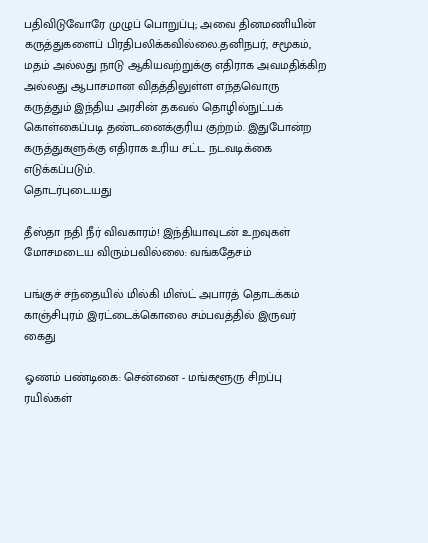பதிவிடுவோரே முழுப் பொறுப்பு; அவை தினமணியின் கருத்துகளைப் பிரதிபலிக்கவில்லை.தனிநபர், சமூகம், மதம் அல்லது நாடு ஆகியவற்றுக்கு எதிராக அவமதிக்கிற அல்லது ஆபாசமான விதத்திலுள்ள எந்தவொரு கருத்தும் இந்திய அரசின் தகவல் தொழில்நுட்பக் கொள்கைப்படி தண்டனைக்குரிய குற்றம். இதுபோன்ற கருத்துகளுக்கு எதிராக உரிய சட்ட நடவடிக்கை எடுக்கப்படும்.
தொடர்புடையது

தீஸ்தா நதி நீர் விவகாரம்! இந்தியாவுடன் உறவுகள் மோசமடைய விரும்பவில்லை: வங்கதேசம்

பங்குச் சந்தையில் மில்கி மிஸ்ட் அபாரத் தொடக்கம்
காஞ்சிபுரம் இரட்டைக்கொலை சம்பவத்தில் இருவர் கைது

ஓணம் பண்டிகை: சென்னை - மங்களூரு சிறப்பு ரயில்கள்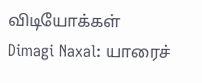விடியோக்கள்
Dimagi Naxal: யாரைச்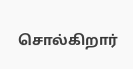சொல்கிறார்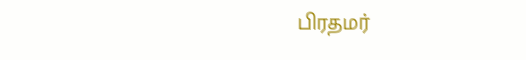பிரதமர்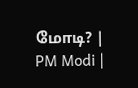மோடி? | PM Modi |